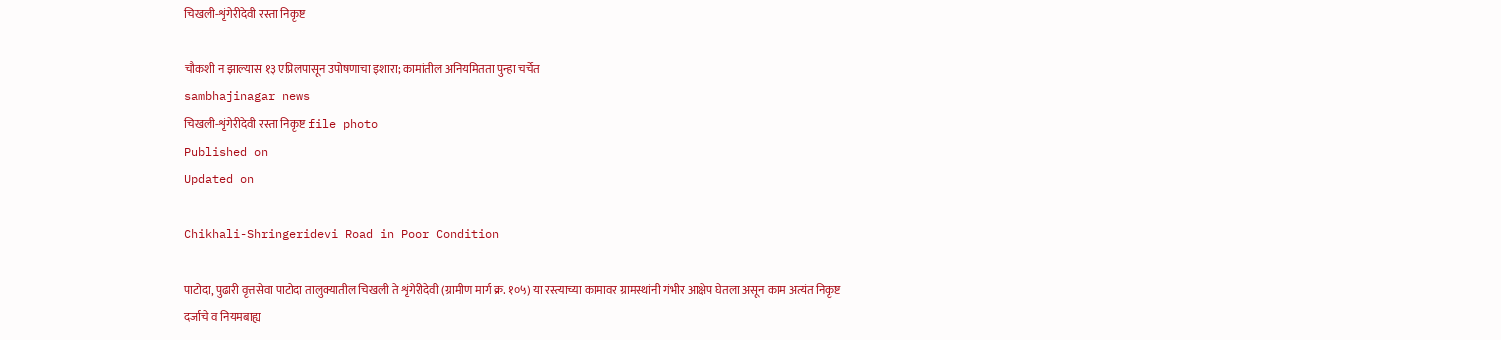चिखली-शृंगेरीदेवी रस्ता निकृष्ट

चौकशी न झाल्यास १३ एप्रिलपासून उपोषणाचा इशारा; कामांतील अनियमितता पुन्हा चर्चेत
sambhajinagar news
चिखली-शृंगेरीदेवी रस्ता निकृष्ट file photo
Published on
Updated on

Chikhali-Shringeridevi Road in Poor Condition

पाटोदा, पुढारी वृत्तसेवा पाटोदा तालुक्यातील चिखली ते शृंगेरीदेवी (ग्रामीण मार्ग क्र. १०५) या रस्त्याच्या कामावर ग्रामस्थांनी गंभीर आक्षेप घेतला असून काम अत्यंत निकृष्ट दर्जाचे व नियमबाह्य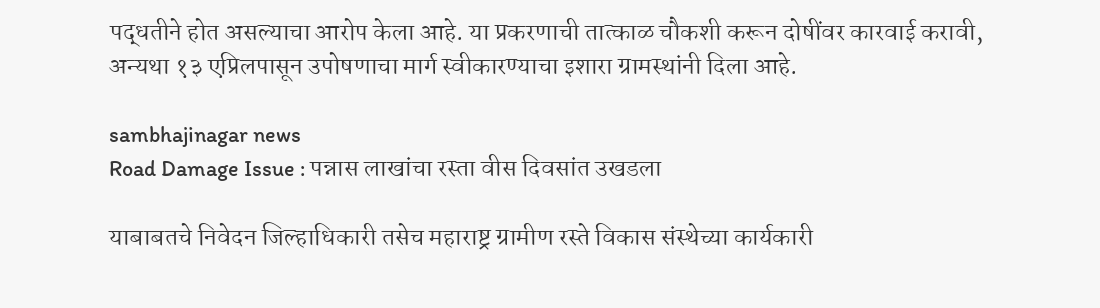पद्धतीने होत असल्याचा आरोप केला आहे. या प्रकरणाची तात्काळ चौकशी करून दोषींवर कारवाई करावी, अन्यथा १३ एप्रिलपासून उपोषणाचा मार्ग स्वीकारण्याचा इशारा ग्रामस्थांनी दिला आहे.

sambhajinagar news
Road Damage Issue : पन्नास लाखांचा रस्ता वीस दिवसांत उखडला

याबाबतचे निवेदन जिल्हाधिकारी तसेच महाराष्ट्र ग्रामीण रस्ते विकास संस्थेच्या कार्यकारी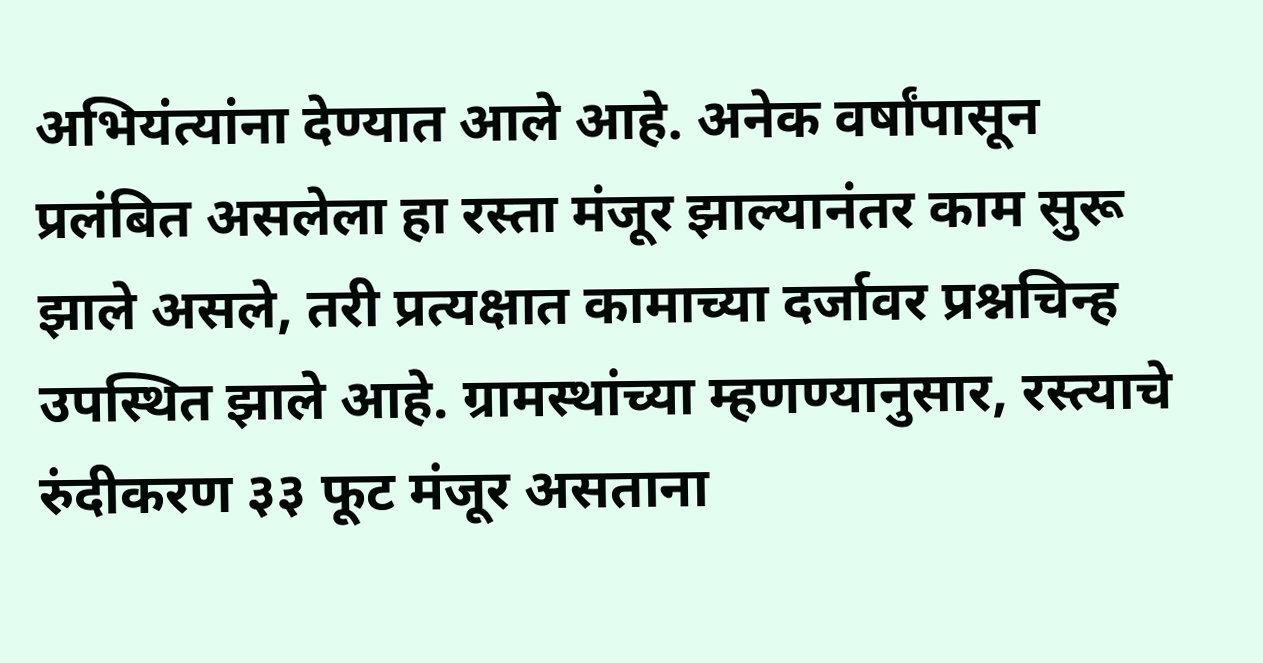अभियंत्यांना देण्यात आले आहे. अनेक वर्षांपासून प्रलंबित असलेला हा रस्ता मंजूर झाल्यानंतर काम सुरू झाले असले, तरी प्रत्यक्षात कामाच्या दर्जावर प्रश्नचिन्ह उपस्थित झाले आहे. ग्रामस्थांच्या म्हणण्यानुसार, रस्त्याचे रुंदीकरण ३३ फूट मंजूर असताना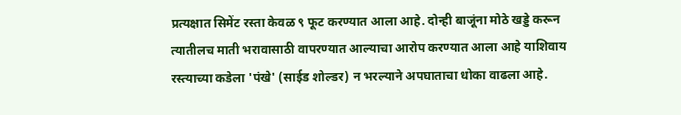प्रत्यक्षात सिमेंट रस्ता केवळ ९ फूट करण्यात आला आहे. दोन्ही बाजूंना मोठे खड्डे करून त्यातीलच माती भरावासाठी वापरण्यात आल्याचा आरोप करण्यात आला आहे याशिवाय रस्त्याच्या कडेला 'पंखे' (साईड शोल्डर) न भरल्याने अपघाताचा धोका वाढला आहे.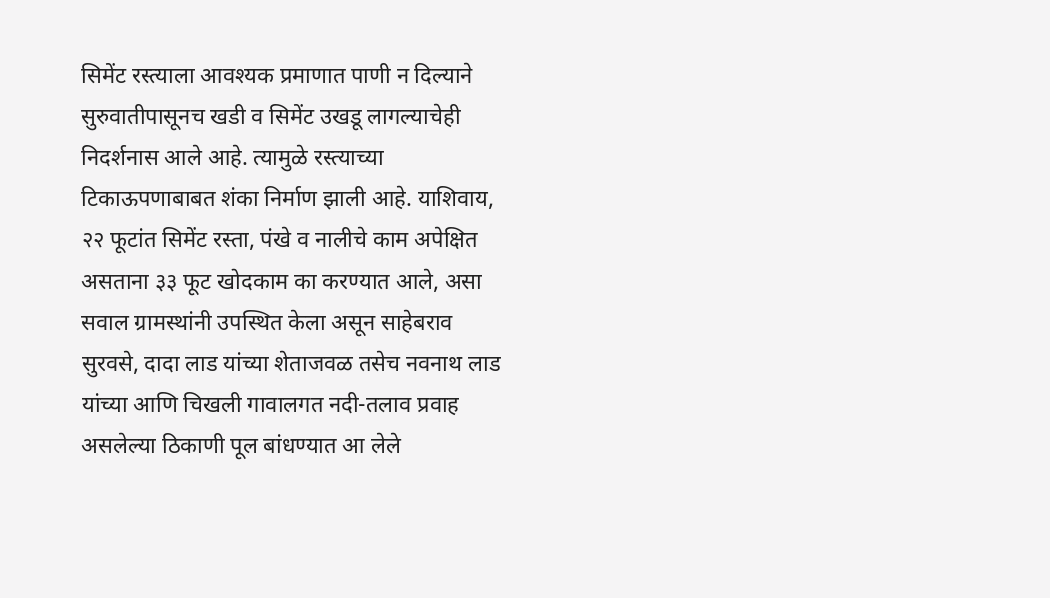सिमेंट रस्त्याला आवश्यक प्रमाणात पाणी न दिल्याने सुरुवातीपासूनच खडी व सिमेंट उखडू लागल्याचेही निदर्शनास आले आहे. त्यामुळे रस्त्याच्या टिकाऊपणाबाबत शंका निर्माण झाली आहे. याशिवाय, २२ फूटांत सिमेंट रस्ता, पंखे व नालीचे काम अपेक्षित असताना ३३ फूट खोदकाम का करण्यात आले, असा सवाल ग्रामस्थांनी उपस्थित केला असून साहेबराव सुरवसे, दादा लाड यांच्या शेताजवळ तसेच नवनाथ लाड यांच्या आणि चिखली गावालगत नदी-तलाव प्रवाह असलेल्या ठिकाणी पूल बांधण्यात आ लेले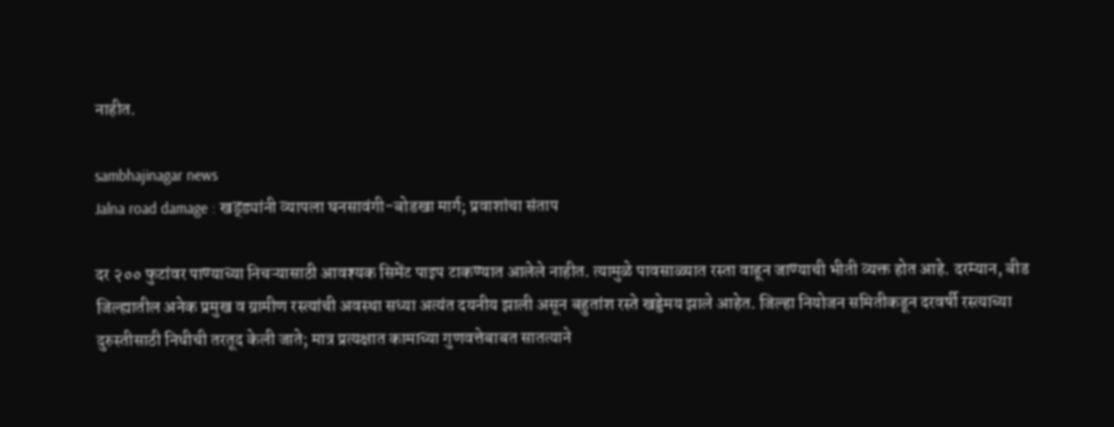नाहीत.

sambhajinagar news
Jalna road damage : खड्ड्यांनी व्यापला घनसावंगी-बोडखा मार्ग; प्रवाशांचा संताप

दर २०० फुटांवर पाण्याच्या निचऱ्यासाठी आवश्यक सिमेंट पाइप टाकण्यात आलेले नाहीत. त्यामुळे पावसाळ्यात रस्ता वाहून जाण्याची भीती व्यक्त होत आहे. दरम्यान, बीड जिल्ह्यातील अनेक प्रमुख व ग्रामीण रस्त्यांची अवस्था सध्या अत्यंत दयनीय झाली असून बहुतांश रस्ते खड्डेमय झाले आहेत. जिल्हा नियोजन समितीकडून दरवर्षी रस्त्याच्या दुरुस्तीसाठी निधीची तरतूद केली जाते; मात्र प्रत्यक्षात कामाच्या गुणवत्तेबाबत सातत्याने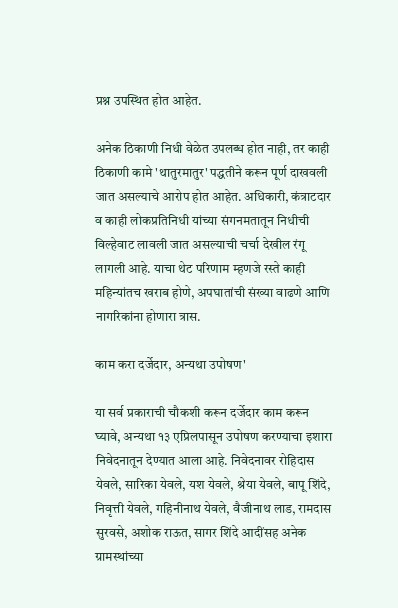प्रश्न उपस्थित होत आहेत.

अनेक ठिकाणी निधी वेळेत उपलब्ध होत नाही, तर काही ठिकाणी कामे 'थातुरमातुर' पद्धतीने करून पूर्ण दाखवली जात असल्याचे आरोप होत आहेत. अधिकारी, कंत्राटदार व काही लोकप्रतिनिधी यांच्या संगनमतातून निधीची विल्हेवाट लावली जात असल्याची चर्चा देखील रंगू लागली आहे. याचा थेट परिणाम म्हणजे रस्ते काही महिन्यांतच खराब होणे, अपघातांची संख्या वाढणे आणि नागरिकांना होणारा त्रास.

काम करा दर्जेदार, अन्यथा उपोषण'

या सर्व प्रकाराची चौकशी करून दर्जेदार काम करून घ्यावे, अन्यथा १३ एप्रिलपासून उपोषण करण्याचा इशारा निवेदनातून देण्यात आला आहे. निवेदनावर रोहिदास येवले, सारिका येवले, यश येवले, श्रेया येवले, बापू शिंदे, निवृत्ती येवले, गहिनीनाथ येवले, वैजीनाथ लाड, रामदास सुरवसे, अशोक राऊत, सागर शिंदे आदींसह अनेक ग्रामस्थांच्या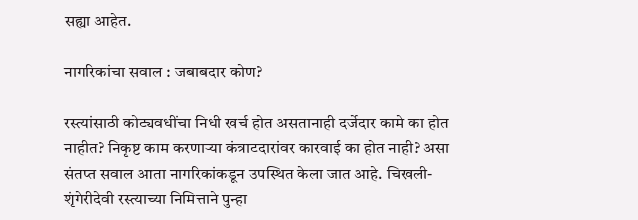सह्या आहेत.

नागरिकांचा सवाल : जबाबदार कोण?

रस्त्यांसाठी कोट्यवधींचा निधी खर्च होत असतानाही दर्जेदार कामे का होत नाहीत? निकृष्ट काम करणाऱ्या कंत्राटदारांवर कारवाई का होत नाही? असा संतप्त सवाल आता नागरिकांकडून उपस्थित केला जात आहे. चिखली-शृंगेरीदेवी रस्त्याच्या निमित्ताने पुन्हा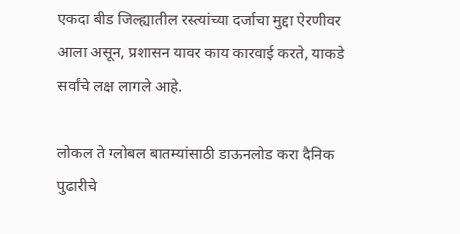एकदा बीड जिल्ह्यातील रस्त्यांच्या दर्जाचा मुद्दा ऐरणीवर आला असून, प्रशासन यावर काय कारवाई करते, याकडे सर्वांचे लक्ष लागले आहे.

लोकल ते ग्लोबल बातम्यांसाठी डाऊनलोड करा दैनिक पुढारीचे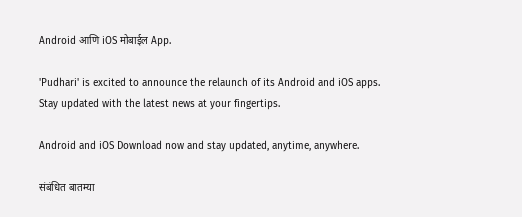Android आणि iOS मोबाईल App.

'Pudhari' is excited to announce the relaunch of its Android and iOS apps. Stay updated with the latest news at your fingertips.

Android and iOS Download now and stay updated, anytime, anywhere.

संबंधित बातम्या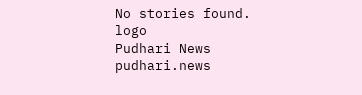No stories found.
logo
Pudhari News
pudhari.news